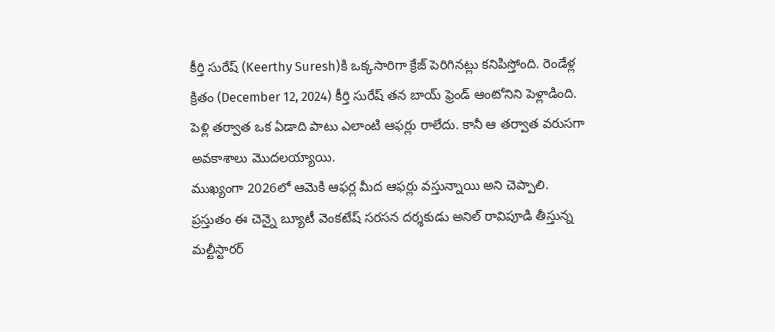కీర్తి సురేష్ (Keerthy Suresh)కి ఒక్కసారిగా క్రేజ్ పెరిగినట్లు కనిపిస్తోంది. రెండేళ్ల క్రితం (December 12, 2024) కీర్తి సురేష్ తన బాయ్ ఫ్రెండ్ ఆంటోనిని పెళ్లాడింది. పెళ్లి తర్వాత ఒక ఏడాది పాటు ఎలాంటి ఆఫర్లు రాలేదు. కానీ ఆ తర్వాత వరుసగా అవకాశాలు మొదలయ్యాయి.
ముఖ్యంగా 2026లో ఆమెకి ఆఫర్ల మీద ఆఫర్లు వస్తున్నాయి అని చెప్పాలి.
ప్రస్తుతం ఈ చెన్నై బ్యూటీ వెంకటేష్ సరసన దర్శకుడు అనిల్ రావిపూడి తీస్తున్న మల్టీస్టారర్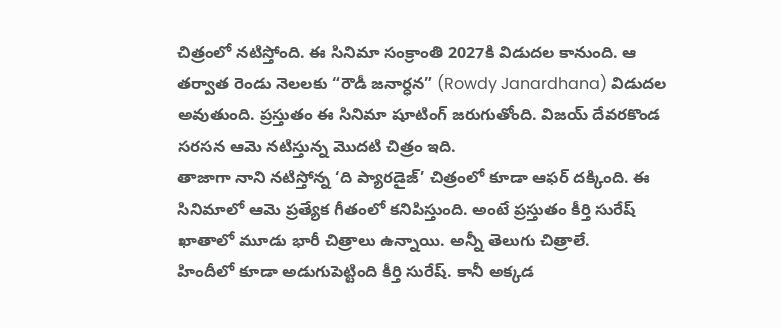చిత్రంలో నటిస్తోంది. ఈ సినిమా సంక్రాంతి 2027కి విడుదల కానుంది. ఆ తర్వాత రెండు నెలలకు “రౌడీ జనార్ధన” (Rowdy Janardhana) విడుదల అవుతుంది. ప్రస్తుతం ఈ సినిమా షూటింగ్ జరుగుతోంది. విజయ్ దేవరకొండ సరసన ఆమె నటిస్తున్న మొదటి చిత్రం ఇది.
తాజాగా నాని నటిస్తోన్న ‘ది ప్యారడైజ్’ చిత్రంలో కూడా ఆఫర్ దక్కింది. ఈ సినిమాలో ఆమె ప్రత్యేక గీతంలో కనిపిస్తుంది. అంటే ప్రస్తుతం కీర్తి సురేష్ ఖాతాలో మూడు భారీ చిత్రాలు ఉన్నాయి. అన్నీ తెలుగు చిత్రాలే.
హిందీలో కూడా అడుగుపెట్టింది కీర్తి సురేష్. కానీ అక్కడ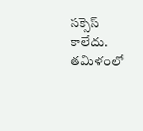సక్సెస్ కాలేదు. తమిళంలో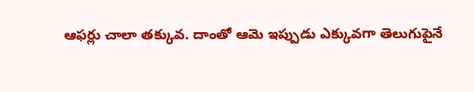ఆఫర్లు చాలా తక్కువ. దాంతో ఆమె ఇప్పుడు ఎక్కువగా తెలుగుపైనే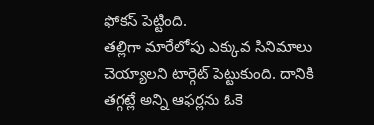ఫోకస్ పెట్టింది.
తల్లిగా మారేలోపు ఎక్కువ సినిమాలు చెయ్యాలని టార్గెట్ పెట్టుకుంది. దానికి తగ్గట్లే అన్ని ఆఫర్లను ఓకె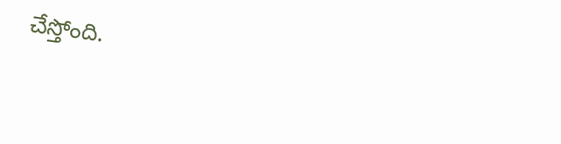చేస్తోంది.